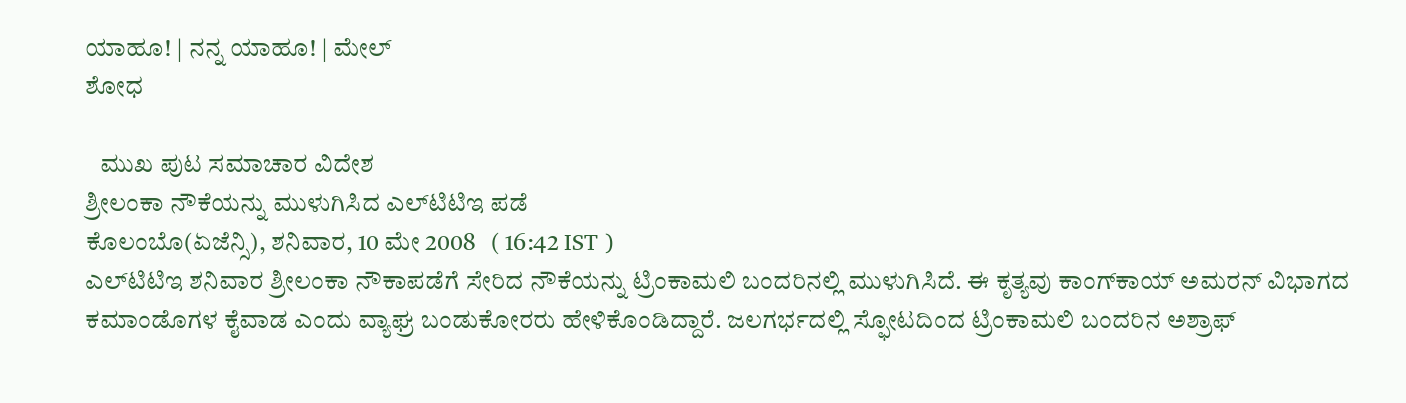ಯಾಹೂ! | ನನ್ನ ಯಾಹೂ! | ಮೇಲ್
ಶೋಧ

   ಮುಖ ಪುಟ ಸಮಾಚಾರ ವಿದೇಶ
ಶ್ರೀಲಂಕಾ ನೌಕೆಯನ್ನು ಮುಳುಗಿಸಿದ ಎಲ್‌ಟಿಟಿಇ ಪಡೆ
ಕೊಲಂಬೊ(ಏಜೆನ್ಸಿ), ಶನಿವಾರ, 10 ಮೇ 2008   ( 16:42 IST )
ಎಲ್‌ಟಿಟಿಇ ಶನಿವಾರ ಶ್ರೀಲಂಕಾ ನೌಕಾಪಡೆಗೆ ಸೇರಿದ ನೌಕೆಯನ್ನು ಟ್ರಿಂಕಾಮಲಿ ಬಂದರಿನಲ್ಲಿ ಮುಳುಗಿಸಿದೆ. ಈ ಕೃತ್ಯವು ಕಾಂಗ್‌ಕಾಯ್ ಅಮರನ್ ವಿಭಾಗದ ಕಮಾಂಡೊಗಳ ಕೈವಾಡ ಎಂದು ವ್ಯಾಘ್ರ ಬಂಡುಕೋರರು ಹೇಳಿಕೊಂಡಿದ್ದಾರೆ. ಜಲಗರ್ಭದಲ್ಲಿ ಸ್ಫೋಟದಿಂದ ಟ್ರಿಂಕಾಮಲಿ ಬಂದರಿನ ಅಶ್ರಾಫ್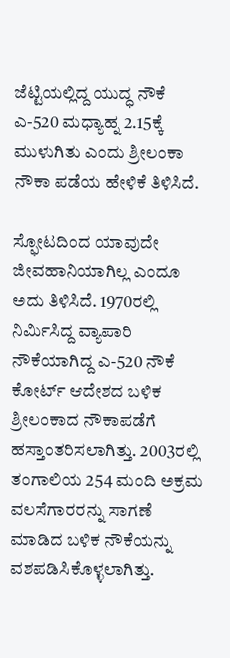ಜೆಟ್ಟಿಯಲ್ಲಿದ್ದ ಯುದ್ಧ ನೌಕೆ ಎ-520 ಮಧ್ಯಾಹ್ನ 2.15ಕ್ಕೆ ಮುಳುಗಿತು ಎಂದು ಶ್ರೀಲಂಕಾ ನೌಕಾ ಪಡೆಯ ಹೇಳಿಕೆ ತಿಳಿಸಿದೆ.

ಸ್ಫೋಟದಿಂದ ಯಾವುದೇ ಜೀವಹಾನಿಯಾಗಿಲ್ಲ ಎಂದೂ ಅದು ತಿಳಿಸಿದೆ. 1970ರಲ್ಲಿ ನಿರ್ಮಿಸಿದ್ದ ವ್ಯಾಪಾರಿ ನೌಕೆಯಾಗಿದ್ದ ಎ-520 ನೌಕೆ ಕೋರ್ಟ್ ಆದೇಶದ ಬಳಿಕ ಶ್ರೀಲಂಕಾದ ನೌಕಾಪಡೆಗೆ ಹಸ್ತಾಂತರಿಸಲಾಗಿತ್ತು. 2003ರಲ್ಲಿ ತಂಗಾಲಿಯ 254 ಮಂದಿ ಅಕ್ರಮ ವಲಸೆಗಾರರನ್ನು ಸಾಗಣೆ ಮಾಡಿದ ಬಳಿಕ ನೌಕೆಯನ್ನು ವಶಪಡಿಸಿಕೊಳ್ಳಲಾಗಿತ್ತು.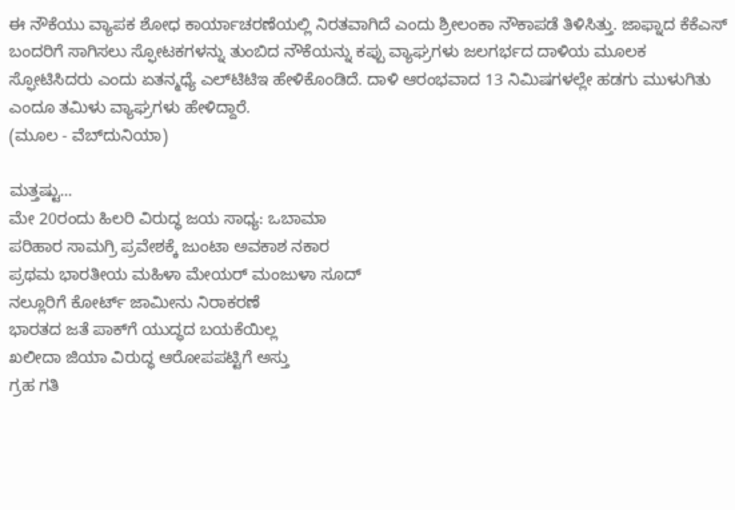ಈ ನೌಕೆಯು ವ್ಯಾಪಕ ಶೋಧ ಕಾರ್ಯಾಚರಣೆಯಲ್ಲಿ ನಿರತವಾಗಿದೆ ಎಂದು ಶ್ರೀಲಂಕಾ ನೌಕಾಪಡೆ ತಿಳಿಸಿತ್ತು. ಜಾಫ್ನಾದ ಕೆಕೆಎಸ್ ಬಂದರಿಗೆ ಸಾಗಿಸಲು ಸ್ಫೋಟಕಗಳನ್ನು ತುಂಬಿದ ನೌಕೆಯನ್ನು ಕಪ್ಪು ವ್ಯಾಘ್ರಗಳು ಜಲಗರ್ಭದ ದಾಳಿಯ ಮೂಲಕ ಸ್ಫೋಟಿಸಿದರು ಎಂದು ಏತನ್ಮಧ್ಯೆ ಎಲ್‌ಟಿಟಿಇ ಹೇಳಿಕೊಂಡಿದೆ. ದಾಳಿ ಆರಂಭವಾದ 13 ನಿಮಿಷಗಳಲ್ಲೇ ಹಡಗು ಮುಳುಗಿತು ಎಂದೂ ತಮಿಳು ವ್ಯಾಘ್ರಗಳು ಹೇಳಿದ್ದಾರೆ.
(ಮೂಲ - ವೆಬ್‌ದುನಿಯಾ)

ಮತ್ತಷ್ಟು...
ಮೇ 20ರಂದು ಹಿಲರಿ ವಿರುದ್ಧ ಜಯ ಸಾಧ್ಯ: ಒಬಾಮಾ
ಪರಿಹಾರ ಸಾಮಗ್ರಿ ಪ್ರವೇಶಕ್ಕೆ ಜುಂಟಾ ಅವಕಾಶ ನಕಾರ
ಪ್ರಥಮ ಭಾರತೀಯ ಮಹಿಳಾ ಮೇಯರ್ ಮಂಜುಳಾ ಸೂದ್
ನಲ್ಲೂರಿಗೆ ಕೋರ್ಟ್ ಜಾಮೀನು ನಿರಾಕರಣೆ
ಭಾರತದ ಜತೆ ಪಾಕ್‌ಗೆ ಯುದ್ಧದ ಬಯಕೆಯಿಲ್ಲ
ಖಲೀದಾ ಜಿಯಾ ವಿರುದ್ಧ ಆರೋಪಪಟ್ಟಿಗೆ ಅಸ್ತು
ಗ್ರಹ ಗತಿ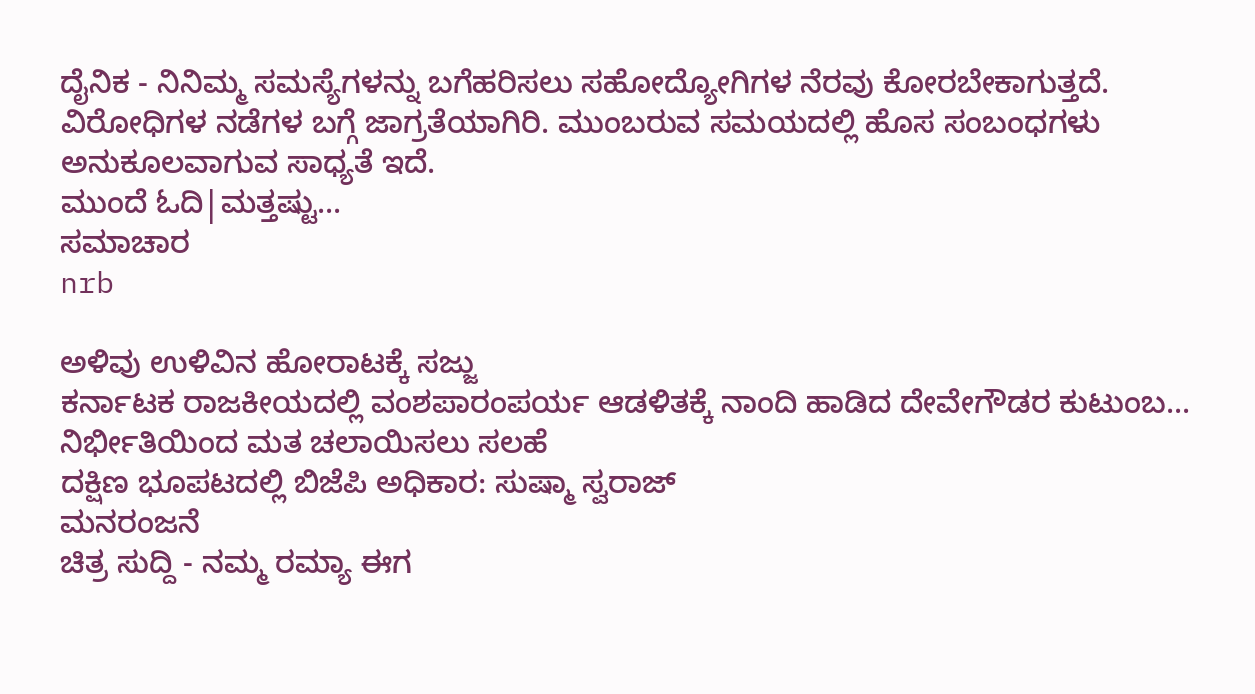ದೈನಿಕ - ನಿನಿಮ್ಮ ಸಮಸ್ಯೆಗಳನ್ನು ಬಗೆಹರಿಸಲು ಸಹೋದ್ಯೋಗಿಗಳ ನೆರವು ಕೋರಬೇಕಾಗುತ್ತದೆ. ವಿರೋಧಿಗಳ ನಡೆಗಳ ಬಗ್ಗೆ ಜಾಗ್ರತೆಯಾಗಿರಿ. ಮುಂಬರುವ ಸಮಯದಲ್ಲಿ ಹೊಸ ಸಂಬಂಧಗಳು ಅನುಕೂಲವಾಗುವ ಸಾಧ್ಯತೆ ಇದೆ.
ಮುಂದೆ ಓದಿ|ಮತ್ತಷ್ಟು...
ಸಮಾಚಾರ
nrb

ಅಳಿವು ಉಳಿವಿನ ಹೋರಾಟಕ್ಕೆ ಸಜ್ಜು
ಕರ್ನಾಟಕ ರಾಜಕೀಯದಲ್ಲಿ ವಂಶಪಾರಂಪರ್ಯ ಆಡಳಿತಕ್ಕೆ ನಾಂದಿ ಹಾಡಿದ ದೇವೇಗೌಡರ ಕುಟುಂಬ...
ನಿರ್ಭೀತಿಯಿಂದ ಮತ ಚಲಾಯಿಸಲು ಸಲಹೆ
ದಕ್ಷಿಣ ಭೂಪಟದಲ್ಲಿ ಬಿಜೆಪಿ ಅಧಿಕಾರ: ಸುಷ್ಮಾ ಸ್ವರಾಜ್
ಮನರಂಜನೆ
ಚಿತ್ರ ಸುದ್ದಿ - ನಮ್ಮ ರಮ್ಯಾ ಈಗ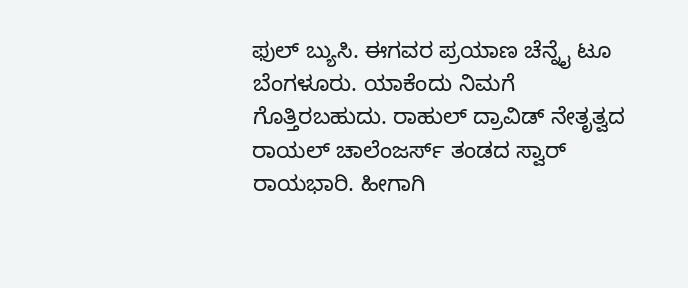ಫುಲ್ ಬ್ಯುಸಿ. ಈಗವರ ಪ್ರಯಾಣ ಚೆನ್ನೈ ಟೂ ಬೆಂಗಳೂರು. ಯಾಕೆಂದು ನಿಮಗೆ ಗೊತ್ತಿರಬಹುದು. ರಾಹುಲ್ ದ್ರಾವಿಡ್ ನೇತೃತ್ವದ ರಾಯಲ್ ಚಾಲೆಂಜರ್ಸ್ ತಂಡದ ಸ್ವಾರ್ ರಾಯಭಾರಿ. ಹೀಗಾಗಿ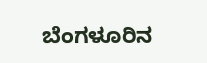ಬೆಂಗಳೂರಿನ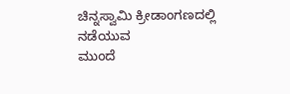ಚಿನ್ನಸ್ವಾಮಿ ಕ್ರೀಡಾಂಗಣದಲ್ಲಿ ನಡೆಯುವ
ಮುಂದೆ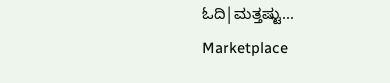ಓದಿ|ಮತ್ತಷ್ಟು...
Marketplace